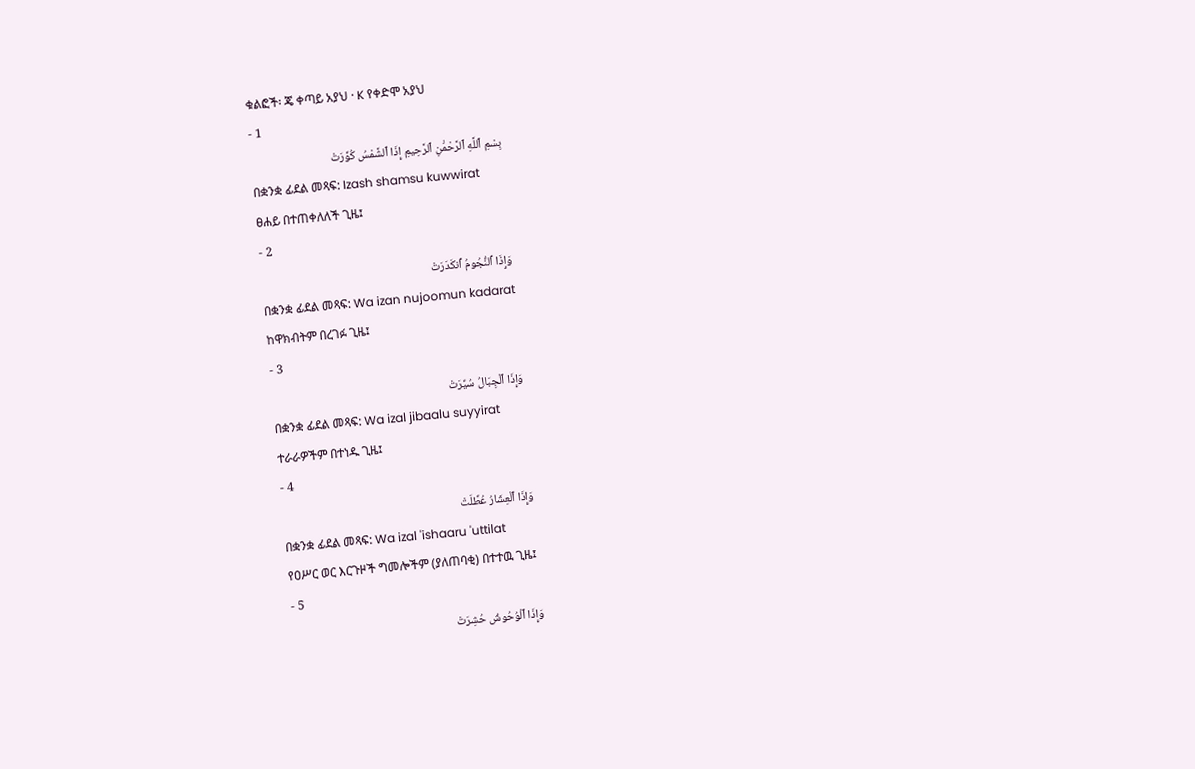ቁልፎች፡ ጄ ቀጣይ አያህ · K የቀድሞ አያህ
- 1
بِسْمِ ٱللَّهِ ٱلرَّحْمَٰنِ ٱلرَّحِيمِ إِذَا ٱلشَّمْسُ كُوِّرَتْ
በቋንቋ ፊደል መጻፍ: Izash shamsu kuwwirat
ፀሐይ በተጠቀለለች ጊዜ፤
- 2
وَإِذَا ٱلنُّجُومُ ٱنكَدَرَتْ
በቋንቋ ፊደል መጻፍ: Wa izan nujoomun kadarat
ከዋክብትም በረገፉ ጊዜ፤
- 3
وَإِذَا ٱلْجِبَالُ سُيِّرَتْ
በቋንቋ ፊደል መጻፍ: Wa izal jibaalu suyyirat
ተራራዎችም በተነዱ ጊዜ፤
- 4
وَإِذَا ٱلْعِشَارُ عُطِّلَتْ
በቋንቋ ፊደል መጻፍ: Wa izal 'ishaaru 'uttilat
የዐሥር ወር እርጉዞች ግመሎችም (ያለጠባቂ) በተተዉ ጊዜ፤
- 5
وَإِذَا ٱلْوُحُوشُ حُشِرَتْ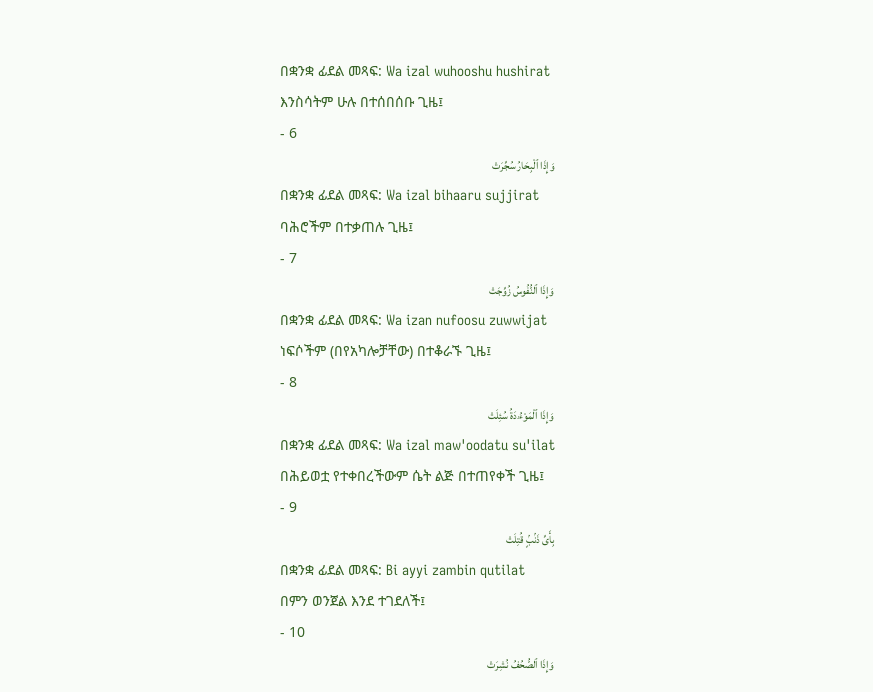በቋንቋ ፊደል መጻፍ: Wa izal wuhooshu hushirat
እንስሳትም ሁሉ በተሰበሰቡ ጊዜ፤
- 6
وَإِذَا ٱلْبِحَارُ سُجِّرَتْ
በቋንቋ ፊደል መጻፍ: Wa izal bihaaru sujjirat
ባሕሮችም በተቃጠሉ ጊዜ፤
- 7
وَإِذَا ٱلنُّفُوسُ زُوِّجَتْ
በቋንቋ ፊደል መጻፍ: Wa izan nufoosu zuwwijat
ነፍሶችም (በየአካሎቻቸው) በተቆራኙ ጊዜ፤
- 8
وَإِذَا ٱلْمَوْءُۥدَةُ سُئِلَتْ
በቋንቋ ፊደል መጻፍ: Wa izal maw'oodatu su'ilat
በሕይወቷ የተቀበረችውም ሴት ልጅ በተጠየቀች ጊዜ፤
- 9
بِأَىِّ ذَنۢبٍۢ قُتِلَتْ
በቋንቋ ፊደል መጻፍ: Bi ayyi zambin qutilat
በምን ወንጀል እንደ ተገደለች፤
- 10
وَإِذَا ٱلصُّحُفُ نُشِرَتْ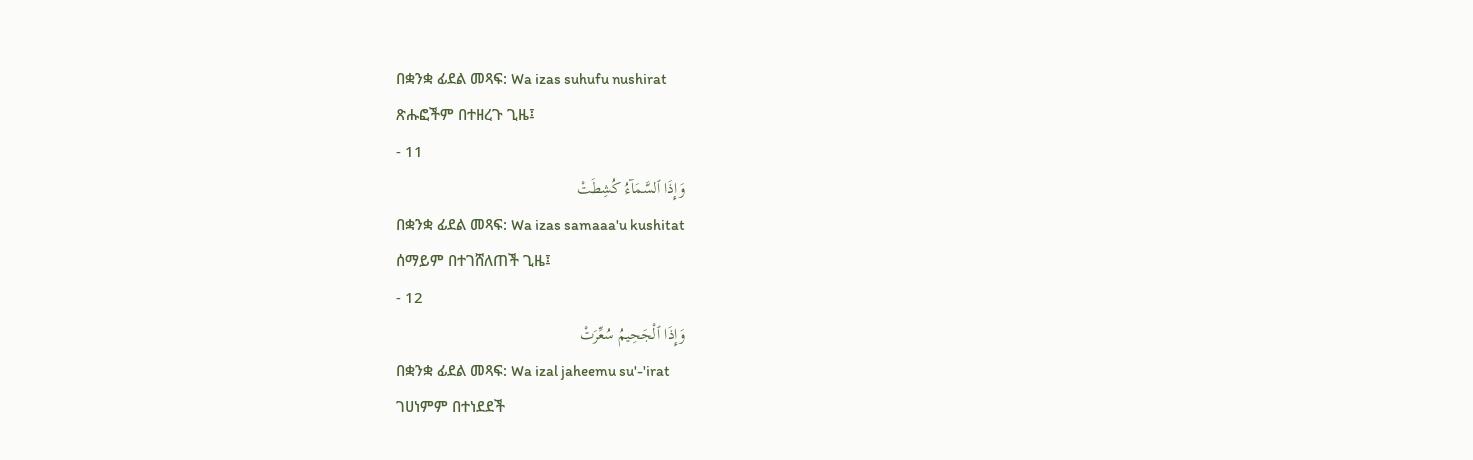በቋንቋ ፊደል መጻፍ: Wa izas suhufu nushirat
ጽሑፎችም በተዘረጉ ጊዜ፤
- 11
وَإِذَا ٱلسَّمَآءُ كُشِطَتْ
በቋንቋ ፊደል መጻፍ: Wa izas samaaa'u kushitat
ሰማይም በተገሸለጠች ጊዜ፤
- 12
وَإِذَا ٱلْجَحِيمُ سُعِّرَتْ
በቋንቋ ፊደል መጻፍ: Wa izal jaheemu su'-'irat
ገሀነምም በተነደደች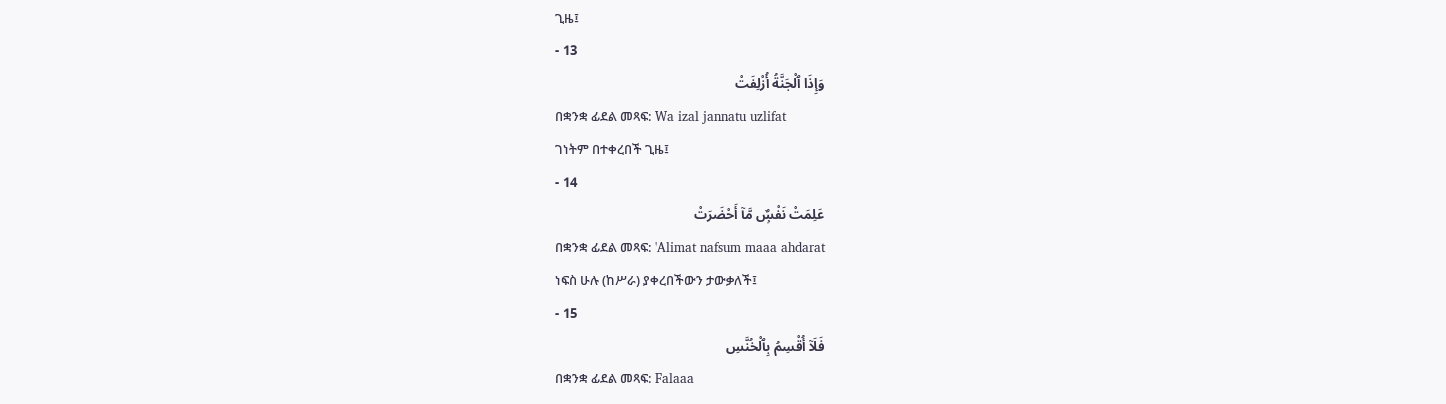ጊዜ፤
- 13
وَإِذَا ٱلْجَنَّةُ أُزْلِفَتْ
በቋንቋ ፊደል መጻፍ: Wa izal jannatu uzlifat
ገነትም በተቀረበች ጊዜ፤
- 14
عَلِمَتْ نَفْسٌۭ مَّآ أَحْضَرَتْ
በቋንቋ ፊደል መጻፍ: 'Alimat nafsum maaa ahdarat
ነፍስ ሁሉ (ከሥራ) ያቀረበችውን ታውቃለች፤
- 15
فَلَآ أُقْسِمُ بِٱلْخُنَّسِ
በቋንቋ ፊደል መጻፍ: Falaaa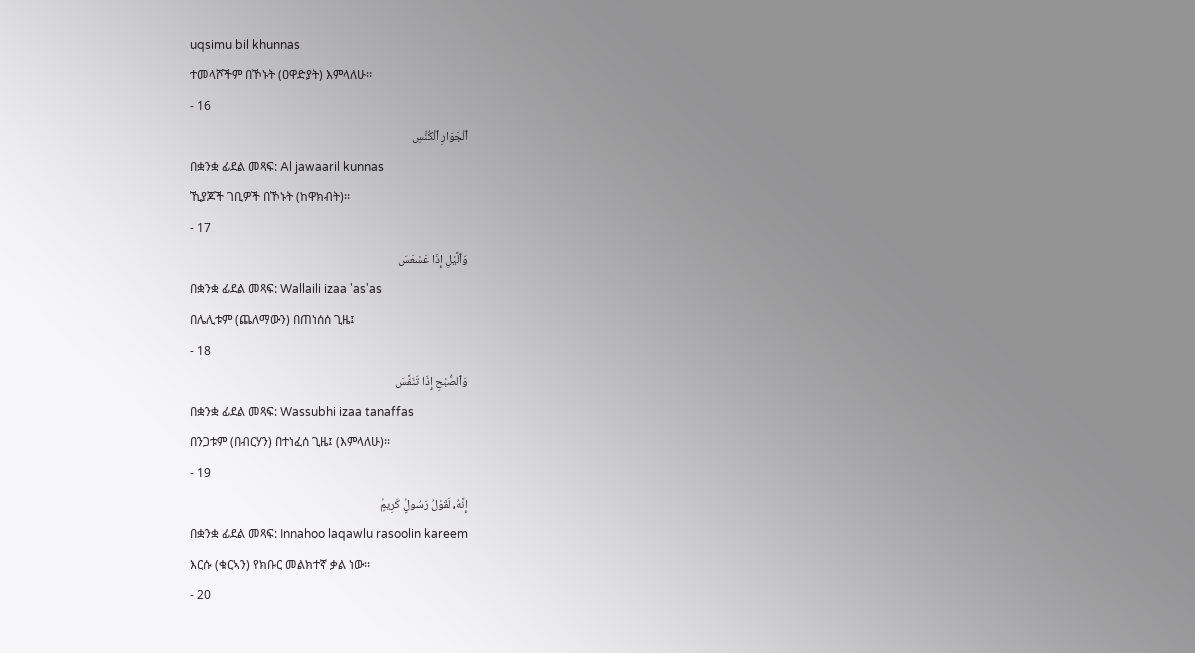uqsimu bil khunnas
ተመላሾችም በኾኑት (ዐዋድያት) እምላለሁ፡፡
- 16
ٱلْجَوَارِ ٱلْكُنَّسِ
በቋንቋ ፊደል መጻፍ: Al jawaaril kunnas
ኺያጆች ገቢዎች በኾኑት (ከዋክብት)፡፡
- 17
وَٱلَّيْلِ إِذَا عَسْعَسَ
በቋንቋ ፊደል መጻፍ: Wallaili izaa 'as'as
በሌሊቱም (ጨለማውን) በጠነሰሰ ጊዜ፤
- 18
وَٱلصُّبْحِ إِذَا تَنَفَّسَ
በቋንቋ ፊደል መጻፍ: Wassubhi izaa tanaffas
በንጋቱም (በብርሃን) በተነፈሰ ጊዜ፤ (እምላለሁ)፡፡
- 19
إِنَّهُۥ لَقَوْلُ رَسُولٍۢ كَرِيمٍۢ
በቋንቋ ፊደል መጻፍ: Innahoo laqawlu rasoolin kareem
እርሱ (ቁርኣን) የክቡር መልክተኛ ቃል ነው፡፡
- 20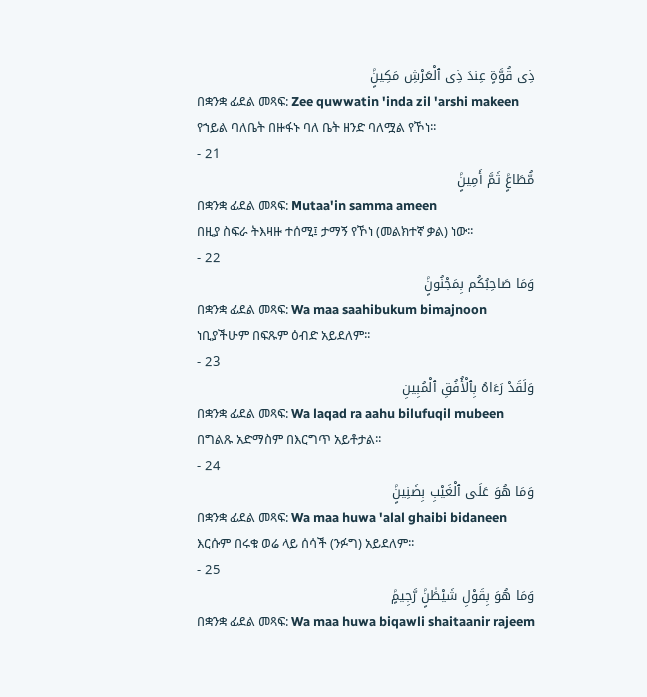ذِى قُوَّةٍ عِندَ ذِى ٱلْعَرْشِ مَكِينٍۢ
በቋንቋ ፊደል መጻፍ: Zee quwwatin 'inda zil 'arshi makeen
የኀይል ባለቤት በዙፋኑ ባለ ቤት ዘንድ ባለሟል የኾነ፡፡
- 21
مُّطَاعٍۢ ثَمَّ أَمِينٍۢ
በቋንቋ ፊደል መጻፍ: Mutaa'in samma ameen
በዚያ ስፍራ ትእዛዙ ተሰሚ፤ ታማኝ የኾነ (መልክተኛ ቃል) ነው፡፡
- 22
وَمَا صَاحِبُكُم بِمَجْنُونٍۢ
በቋንቋ ፊደል መጻፍ: Wa maa saahibukum bimajnoon
ነቢያችሁም በፍጹም ዕብድ አይደለም፡፡
- 23
وَلَقَدْ رَءَاهُ بِٱلْأُفُقِ ٱلْمُبِينِ
በቋንቋ ፊደል መጻፍ: Wa laqad ra aahu bilufuqil mubeen
በግልጹ አድማስም በእርግጥ አይቶታል፡፡
- 24
وَمَا هُوَ عَلَى ٱلْغَيْبِ بِضَنِينٍۢ
በቋንቋ ፊደል መጻፍ: Wa maa huwa 'alal ghaibi bidaneen
እርሱም በሩቁ ወሬ ላይ ሰሳች (ንፉግ) አይደለም፡፡
- 25
وَمَا هُوَ بِقَوْلِ شَيْطَٰنٍۢ رَّجِيمٍۢ
በቋንቋ ፊደል መጻፍ: Wa maa huwa biqawli shaitaanir rajeem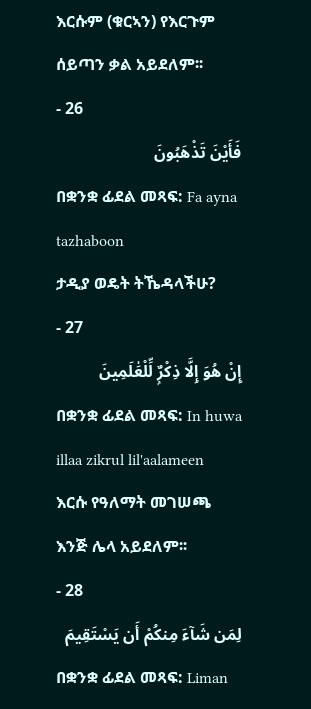እርሱም (ቁርኣን) የእርጉም ሰይጣን ቃል አይደለም፡፡
- 26
فَأَيْنَ تَذْهَبُونَ
በቋንቋ ፊደል መጻፍ: Fa ayna tazhaboon
ታዲያ ወዴት ትኼዳላችሁ?
- 27
إِنْ هُوَ إِلَّا ذِكْرٌۭ لِّلْعَٰلَمِينَ
በቋንቋ ፊደል መጻፍ: In huwa illaa zikrul lil'aalameen
እርሱ የዓለማት መገሠጫ እንጅ ሌላ አይደለም፡፡
- 28
لِمَن شَآءَ مِنكُمْ أَن يَسْتَقِيمَ
በቋንቋ ፊደል መጻፍ: Liman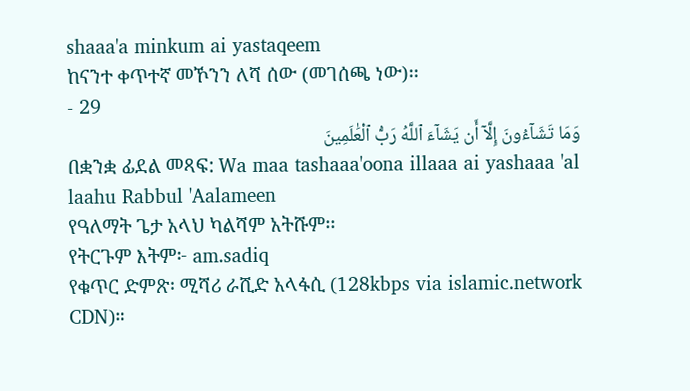shaaa'a minkum ai yastaqeem
ከናንተ ቀጥተኛ መኾንን ለሻ ሰው (መገሰጫ ነው)፡፡
- 29
وَمَا تَشَآءُونَ إِلَّآ أَن يَشَآءَ ٱللَّهُ رَبُّ ٱلْعَٰلَمِينَ
በቋንቋ ፊደል መጻፍ: Wa maa tashaaa'oona illaaa ai yashaaa 'al laahu Rabbul 'Aalameen
የዓለማት ጌታ አላህ ካልሻም አትሹም፡፡
የትርጉም እትም፦ am.sadiq
የቁጥር ድምጽ፡ ሚሻሪ ራሺድ አላፋሲ (128kbps via islamic.network CDN)።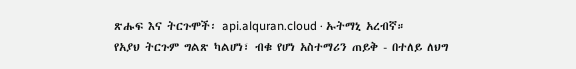ጽሑፍ እና ትርጉሞች፡ api.alquran.cloud · ኡትማኒ አረብኛ።
የአያህ ትርጉም ግልጽ ካልሆነ፣ ብቁ የሆነ አስተማሪን ጠይቅ - በተለይ ለህግ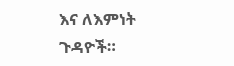እና ለእምነት ጉዳዮች።